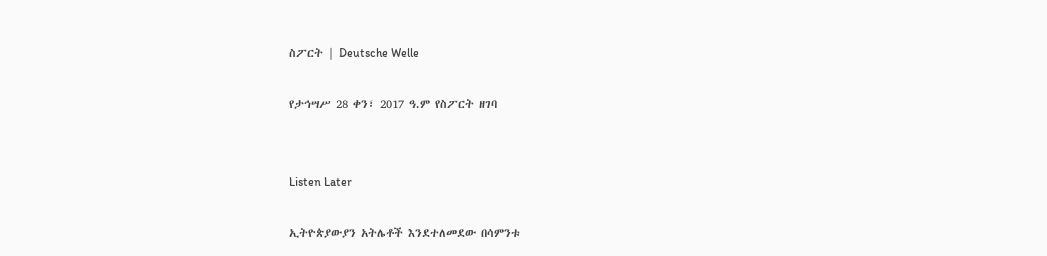ስፖርት | Deutsche Welle

የታኅሣሥ 28 ቀን፣ 2017 ዓ.ም የስፖርት ዘገባ


Listen Later

ኢትዮጵያውያን አትሌቶች እንደተለመደው በሳምንቱ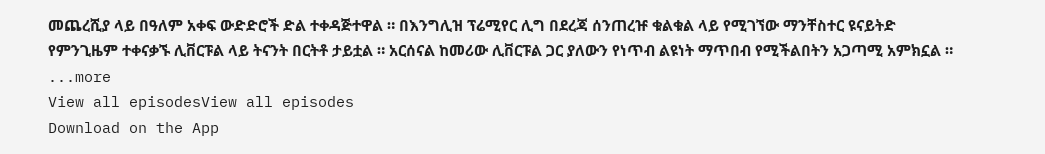መጨረሺያ ላይ በዓለም አቀፍ ውድድሮች ድል ተቀዳጅተዋል ። በእንግሊዝ ፕሬሚየር ሊግ በደረጃ ሰንጠረዡ ቁልቁል ላይ የሚገኘው ማንቸስተር ዩናይትድ የምንጊዜም ተቀናቃኙ ሊቨርፑል ላይ ትናንት በርትቶ ታይቷል ። አርሰናል ከመሪው ሊቨርፑል ጋር ያለውን የነጥብ ልዩነት ማጥበብ የሚችልበትን አጋጣሚ አምክኗል ።
...more
View all episodesView all episodes
Download on the App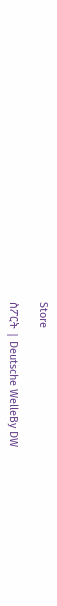Store

ስፖርት | Deutsche WelleBy DW